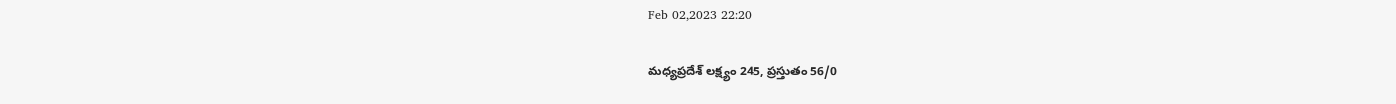Feb 02,2023 22:20

మధ్యప్రదేశ్‌ లక్ష్యం 245, ప్రస్తుతం 56/0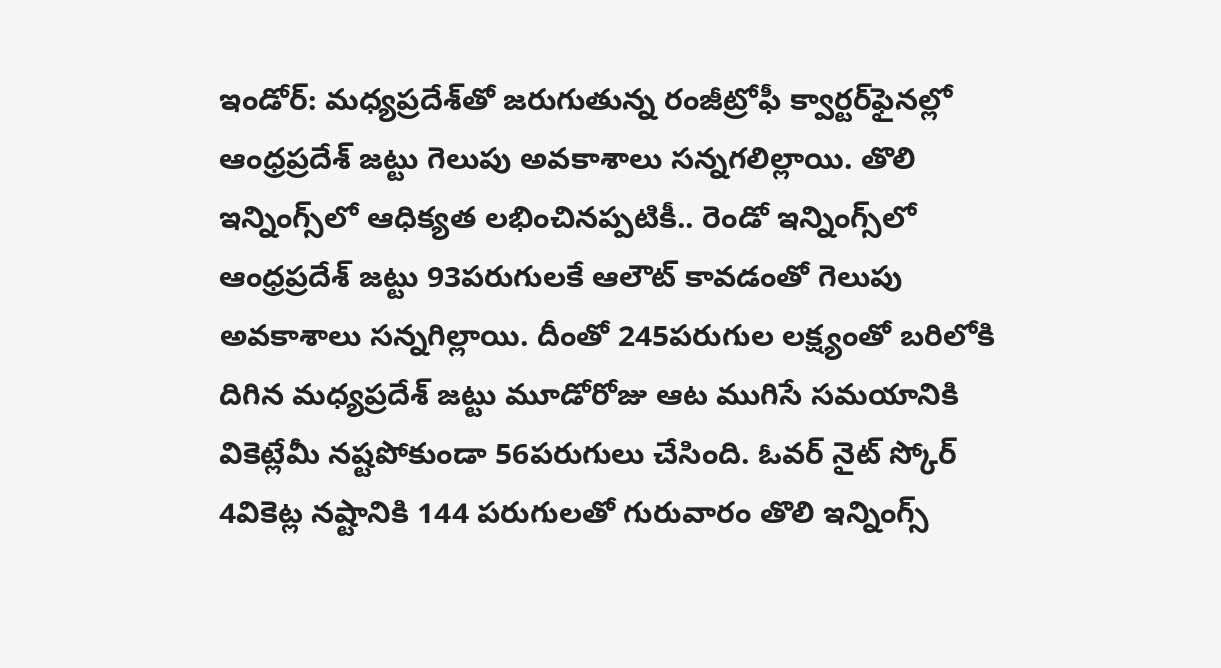ఇండోర్‌: మధ్యప్రదేశ్‌తో జరుగుతున్న రంజీట్రోఫీ క్వార్టర్‌ఫైనల్లో ఆంధ్రప్రదేశ్‌ జట్టు గెలుపు అవకాశాలు సన్నగలిల్లాయి. తొలి ఇన్నింగ్స్‌లో ఆధిక్యత లభించినప్పటికీ.. రెండో ఇన్నింగ్స్‌లో ఆంధ్రప్రదేశ్‌ జట్టు 93పరుగులకే ఆలౌట్‌ కావడంతో గెలుపు అవకాశాలు సన్నగిల్లాయి. దీంతో 245పరుగుల లక్ష్యంతో బరిలోకి దిగిన మధ్యప్రదేశ్‌ జట్టు మూడోరోజు ఆట ముగిసే సమయానికి వికెట్లేమీ నష్టపోకుండా 56పరుగులు చేసింది. ఓవర్‌ నైట్‌ స్కోర్‌ 4వికెట్ల నష్టానికి 144 పరుగులతో గురువారం తొలి ఇన్నింగ్స్‌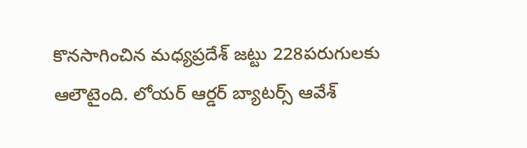కొనసాగించిన మధ్యప్రదేశ్‌ జట్టు 228పరుగులకు ఆలౌటైంది. లోయర్‌ ఆర్డర్‌ బ్యాటర్స్‌ ఆవేశ్‌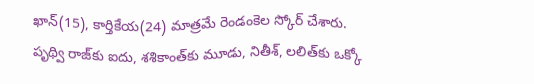ఖాన్‌(15), కార్తికేయ(24) మాత్రమే రెండంకెల స్కోర్‌ చేశారు. పృథ్వి రాజ్‌కు ఐదు, శశికాంత్‌కు మూడు, నితీశ్‌, లలిత్‌కు ఒక్కో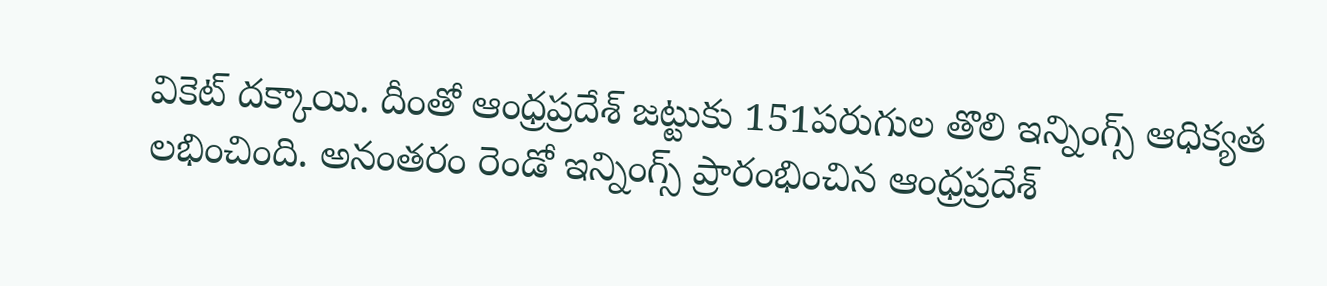వికెట్‌ దక్కాయి. దీంతో ఆంధ్రప్రదేశ్‌ జట్టుకు 151పరుగుల తొలి ఇన్నింగ్స్‌ ఆధిక్యత లభించింది. అనంతరం రెండో ఇన్నింగ్స్‌ ప్రారంభించిన ఆంధ్రప్రదేశ్‌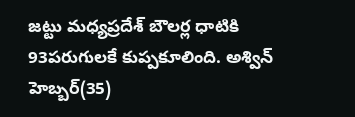జట్టు మధ్యప్రదేశ్‌ బౌలర్ల ధాటికి 93పరుగులకే కుప్పకూలింది. అశ్విన్‌ హెబ్బర్‌(35)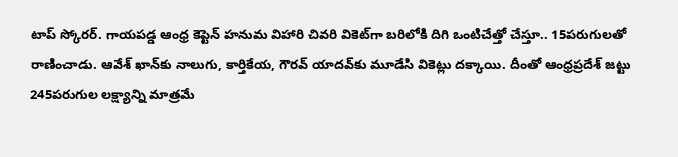టాప్‌ స్కోరర్‌. గాయపడ్డ ఆంధ్ర కెప్టెన్‌ హనుమ విహారి చివరి వికెట్‌గా బరిలోకి దిగి ఒంటిచేత్తో చేస్తూ.. 15పరుగులతో రాణించాడు. ఆవేశ్‌ ఖాన్‌కు నాలుగు, కార్తికేయ, గౌరవ్‌ యాదవ్‌కు మూడేసి వికెట్లు దక్కాయి. దీంతో ఆంధ్రప్రదేశ్‌ జట్టు 245పరుగుల లక్ష్యాన్ని మాత్రమే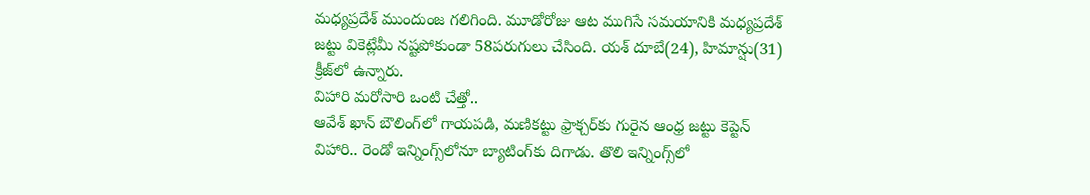మధ్యప్రదేశ్‌ ముందుంజ గలిగింది. మూడోరోజు ఆట ముగిసే సమయానికి మధ్యప్రదేశ్‌ జట్టు వికెట్లేమీ నష్టపోకుండా 58పరుగులు చేసింది. యశ్‌ దూబే(24), హిమాన్షు(31) క్రీజ్‌లో ఉన్నారు.
విహారి మరోసారి ఒంటి చేత్తో..
ఆవేశ్‌ ఖాన్‌ బౌలింగ్‌లో గాయపడి, మణికట్టు ఫ్రాక్చర్‌కు గురైన ఆంధ్ర జట్టు కెప్టెన్‌ విహారి.. రెండో ఇన్నింగ్స్‌లోనూ బ్యాటింగ్‌కు దిగాడు. తొలి ఇన్నింగ్స్‌లో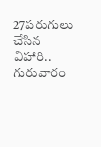27పరుగులు చేసిన విహారి.. గురువారం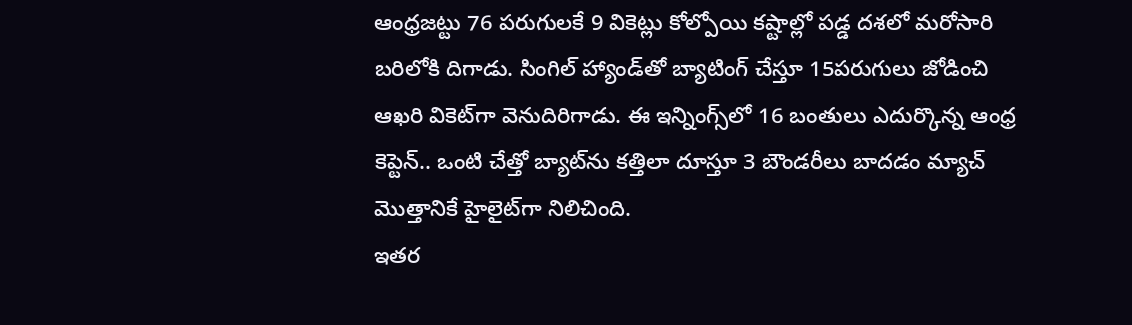ఆంధ్రజట్టు 76 పరుగులకే 9 వికెట్లు కోల్పోయి కష్టాల్లో పడ్డ దశలో మరోసారి బరిలోకి దిగాడు. సింగిల్‌ హ్యాండ్‌తో బ్యాటింగ్‌ చేస్తూ 15పరుగులు జోడించి ఆఖరి వికెట్‌గా వెనుదిరిగాడు. ఈ ఇన్నింగ్స్‌లో 16 బంతులు ఎదుర్కొన్న ఆంధ్ర కెప్టెన్‌.. ఒంటి చేత్తో బ్యాట్‌ను కత్తిలా దూస్తూ 3 బౌండరీలు బాదడం మ్యాచ్‌ మొత్తానికే హైలైట్‌గా నిలిచింది.
ఇతర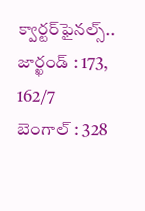క్వార్టర్‌ఫైనల్స్‌..
జార్ఖండ్‌ : 173, 162/7
బెంగాల్‌ : 328